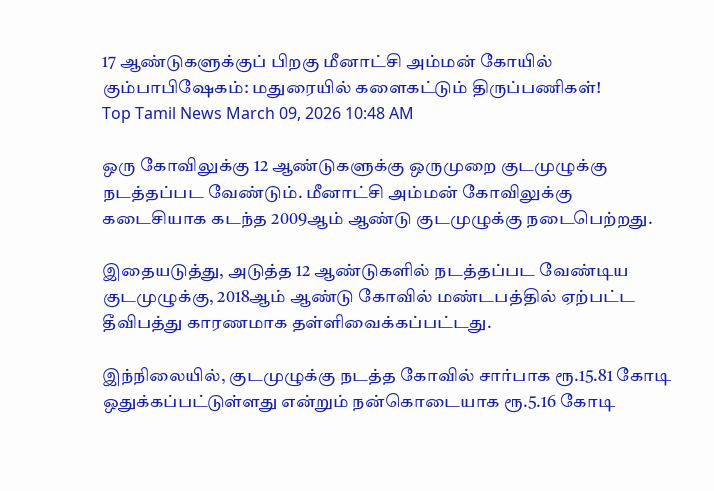17 ஆண்டுகளுக்குப் பிறகு மீனாட்சி அம்மன் கோயில் கும்பாபிஷேகம்: மதுரையில் களைகட்டும் திருப்பணிகள்!
Top Tamil News March 09, 2026 10:48 AM

ஒரு கோவிலுக்கு 12 ஆண்டுகளுக்கு ஒருமுறை குடமுழுக்கு நடத்தப்பட வேண்டும். மீனாட்சி அம்மன் கோவிலுக்கு கடைசியாக கடந்த 2009ஆம் ஆண்டு குடமுழுக்கு நடைபெற்றது.

இதையடுத்து, அடுத்த 12 ஆண்டுகளில் நடத்தப்பட வேண்டிய குடமுழுக்கு, 2018ஆம் ஆண்டு கோவில் மண்டபத்தில் ஏற்பட்ட தீவிபத்து காரணமாக தள்ளிவைக்கப்பட்டது.

இந்நிலையில், குடமுழுக்கு நடத்த கோவில் சார்பாக ரூ.15.81 கோடி ஒதுக்கப்பட்டுள்ளது என்றும் நன்கொடையாக ரூ.5.16 கோடி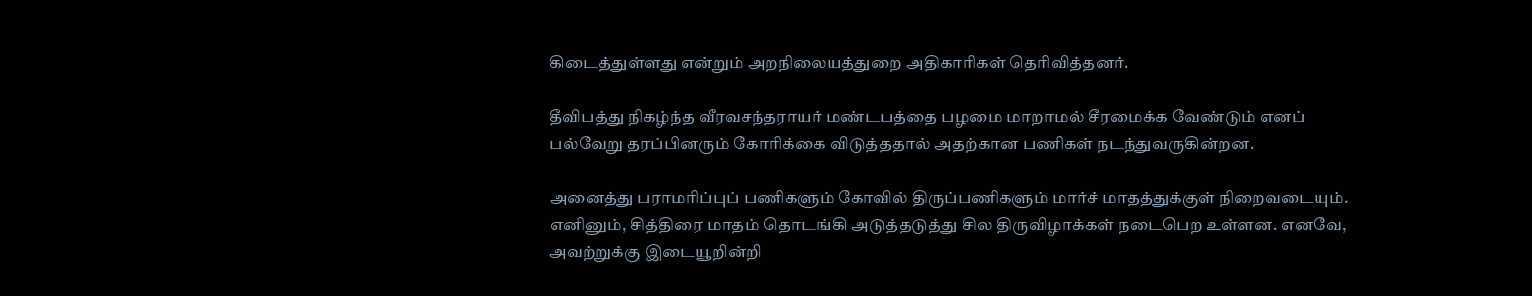கிடைத்துள்ளது என்றும் அறநிலையத்துறை அதிகாரிகள் தெரிவித்தனர்.

தீவிபத்து நிகழ்ந்த வீரவசந்தராயர் மண்டபத்தை பழமை மாறாமல் சீரமைக்க வேண்டும் எனப் பல்வேறு தரப்பினரும் கோரிக்கை விடுத்ததால் அதற்கான பணிகள் நடந்துவருகின்றன.

அனைத்து பராமரிப்புப் பணிகளும் கோவில் திருப்பணிகளும் மார்ச் மாதத்துக்குள் நிறைவடையும். எனினும், சித்திரை மாதம் தொடங்கி அடுத்தடுத்து சில திருவிழாக்கள் நடைபெற உள்ளன. எனவே, அவற்றுக்கு இடையூறின்றி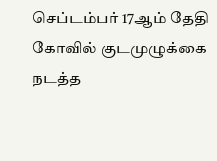செப்டம்பர் 17ஆம் தேதி கோவில் குடமுழுக்கை நடத்த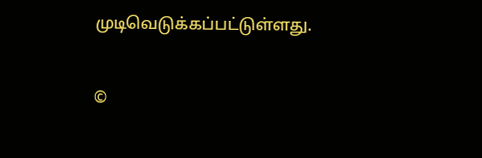முடிவெடுக்கப்பட்டுள்ளது.

©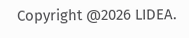Copyright @2026 LIDEA.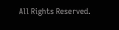All Rights Reserved.